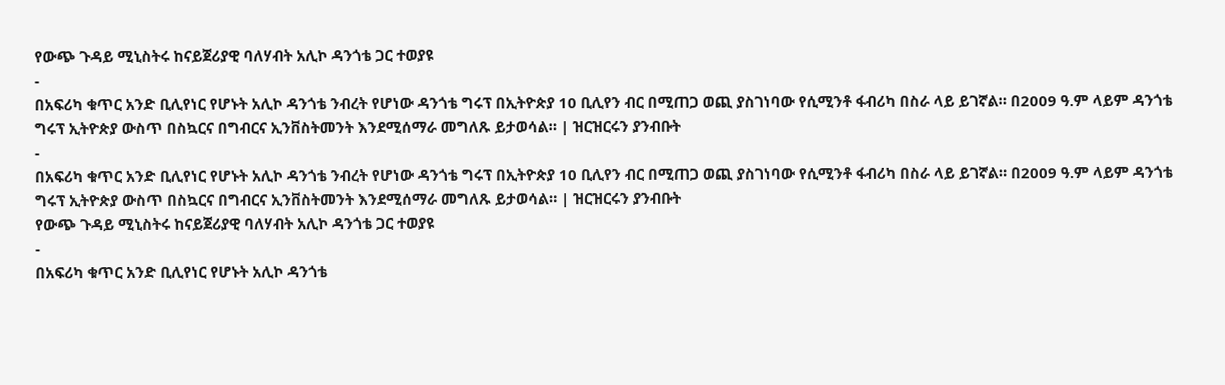የውጭ ጉዳይ ሚኒስትሩ ከናይጀሪያዊ ባለሃብት አሊኮ ዳንጎቴ ጋር ተወያዩ
-
በአፍሪካ ቁጥር አንድ ቢሊየነር የሆኑት አሊኮ ዳንጎቴ ንብረት የሆነው ዳንጎቴ ግሩፕ በኢትዮጵያ 10 ቢሊየን ብር በሚጠጋ ወጪ ያስገነባው የሲሚንቶ ፋብሪካ በስራ ላይ ይገኛል። በ2009 ዓ.ም ላይም ዳንጎቴ ግሩፕ ኢትዮጵያ ውስጥ በስኳርና በግብርና ኢንቨስትመንት እንደሚሰማራ መግለጹ ይታወሳል። | ዝርዝርሩን ያንብቡት
-
በአፍሪካ ቁጥር አንድ ቢሊየነር የሆኑት አሊኮ ዳንጎቴ ንብረት የሆነው ዳንጎቴ ግሩፕ በኢትዮጵያ 10 ቢሊየን ብር በሚጠጋ ወጪ ያስገነባው የሲሚንቶ ፋብሪካ በስራ ላይ ይገኛል። በ2009 ዓ.ም ላይም ዳንጎቴ ግሩፕ ኢትዮጵያ ውስጥ በስኳርና በግብርና ኢንቨስትመንት እንደሚሰማራ መግለጹ ይታወሳል። | ዝርዝርሩን ያንብቡት
የውጭ ጉዳይ ሚኒስትሩ ከናይጀሪያዊ ባለሃብት አሊኮ ዳንጎቴ ጋር ተወያዩ
-
በአፍሪካ ቁጥር አንድ ቢሊየነር የሆኑት አሊኮ ዳንጎቴ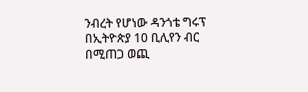ንብረት የሆነው ዳንጎቴ ግሩፕ በኢትዮጵያ 10 ቢሊየን ብር በሚጠጋ ወጪ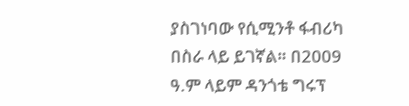ያስገነባው የሲሚንቶ ፋብሪካ በስራ ላይ ይገኛል። በ2009 ዓ.ም ላይም ዳንጎቴ ግሩፕ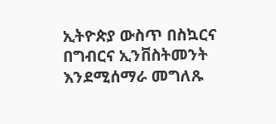ኢትዮጵያ ውስጥ በስኳርና በግብርና ኢንቨስትመንት እንደሚሰማራ መግለጹ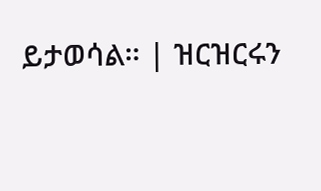ይታወሳል። | ዝርዝርሩን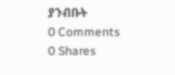ያንብቡት
0 Comments
0 Shares